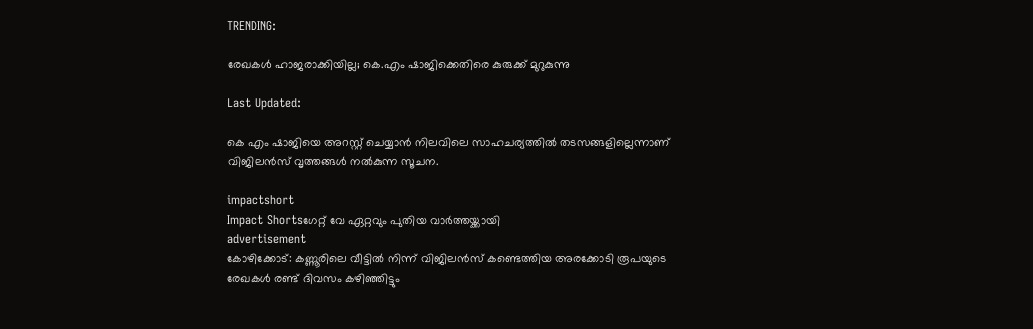TRENDING:

രേഖകള്‍ ഹാജരാക്കിയില്ല; കെ.എം ഷാജിക്കെതിരെ കുരുക്ക് മുറുകുന്നു

Last Updated:

കെ എം ഷാജിയെ അറസ്റ്റ് ചെയ്യാന്‍ നിലവിലെ സാഹചര്യത്തില്‍ തടസങ്ങളില്ലെന്നാണ് വിജിലന്‍സ് വൃത്തങ്ങള്‍ നല്‍കുന്ന സൂചന.

impactshort
Impact Shortsഗേറ്റ് വേ ഏറ്റവും പുതിയ വാർത്തയ്ക്കായി
advertisement
കോഴിക്കോട്: കണ്ണൂരിലെ വീട്ടില്‍ നിന്ന് വിജിലന്‍സ് കണ്ടെത്തിയ അരക്കോടി രൂപയുടെ രേഖകള്‍ രണ്ട് ദിവസം കഴിഞ്ഞിട്ടും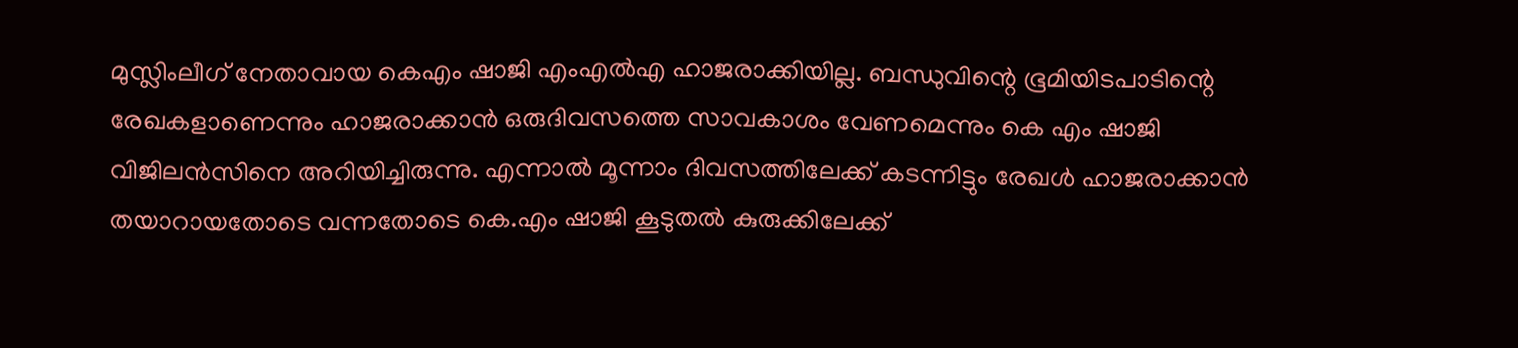മുസ്ലിംലീഗ് നേതാവായ കെഎം ഷാജി എംഎല്‍എ ഹാജരാക്കിയില്ല. ബന്ധുവിന്റെ ഭൂമിയിടപാടിന്റെ രേഖകളാണെന്നും ഹാജരാക്കാന്‍ ഒരുദിവസത്തെ സാവകാശം വേണമെന്നും കെ എം ഷാജി വിജിലന്‍സിനെ അറിയിച്ചിരുന്നു. എന്നാല്‍ മൂന്നാം ദിവസത്തിലേക്ക് കടന്നിട്ടും രേഖള്‍ ഹാജരാക്കാന്‍ തയാറായതോടെ വന്നതോടെ കെ.എം ഷാജി കൂടുതല്‍ കുരുക്കിലേക്ക്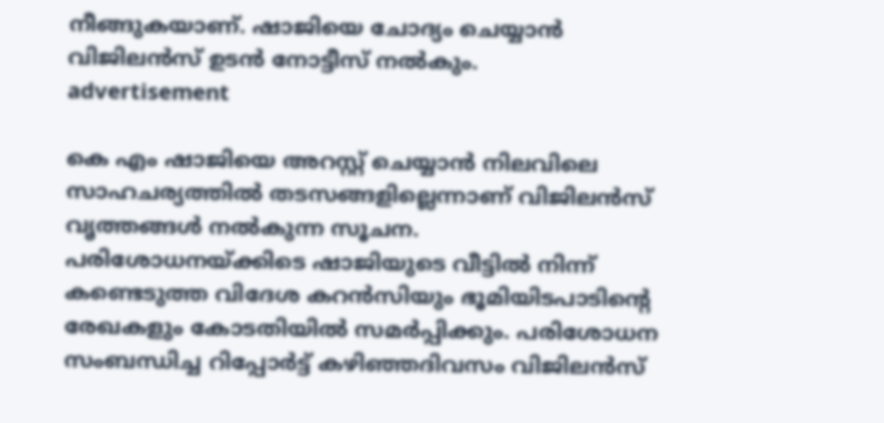നീങ്ങുകയാണ്. ഷാജിയെ ചോദ്യം ചെയ്യാന്‍ വിജിലന്‍സ് ഉടന്‍ നോട്ടീസ് നല്‍കും.
advertisement

കെ എം ഷാജിയെ അറസ്റ്റ് ചെയ്യാന്‍ നിലവിലെ സാഹചര്യത്തില്‍ തടസങ്ങളില്ലെന്നാണ് വിജിലന്‍സ് വൃത്തങ്ങള്‍ നല്‍കുന്ന സൂചന. പരിശോധനയ്ക്കിടെ ഷാജിയുടെ വീട്ടില്‍ നിന്ന് കണ്ടെടുത്ത വിദേശ കറന്‍സിയും ഭൂമിയിടപാടിന്റെ രേഖകളും കോടതിയില്‍ സമര്‍പ്പിക്കും. പരിശോധന സംബന്ധിച്ച റിപ്പോര്‍ട്ട് കഴിഞ്ഞദിവസം വിജിലന്‍സ്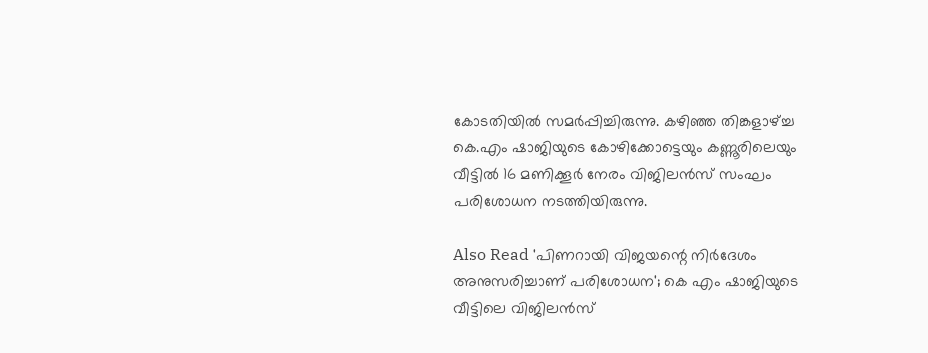കോടതിയില്‍ സമര്‍പ്പിച്ചിരുന്നു. കഴിഞ്ഞ തിങ്കളാഴ്ച്ച കെ.എം ഷാജിയുടെ കോഴിക്കോട്ടെയും കണ്ണൂരിലെയും വീട്ടില്‍ 16 മണിക്കൂര്‍ നേരം വിജിലന്‍സ് സംഘം പരിശോധന നടത്തിയിരുന്നു.

Also Read 'പിണറായി വിജയന്റെ നിര്‍ദേശം അനുസരിച്ചാണ് പരിശോധന'; കെ എം ഷാജിയുടെ വീട്ടിലെ വിജിലന്‍സ്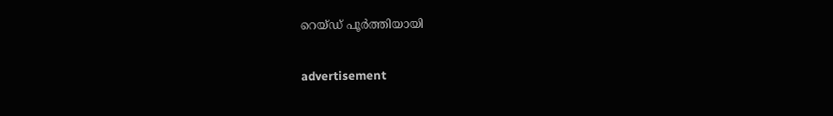റെയ്ഡ് പൂര്‍ത്തിയായി

advertisement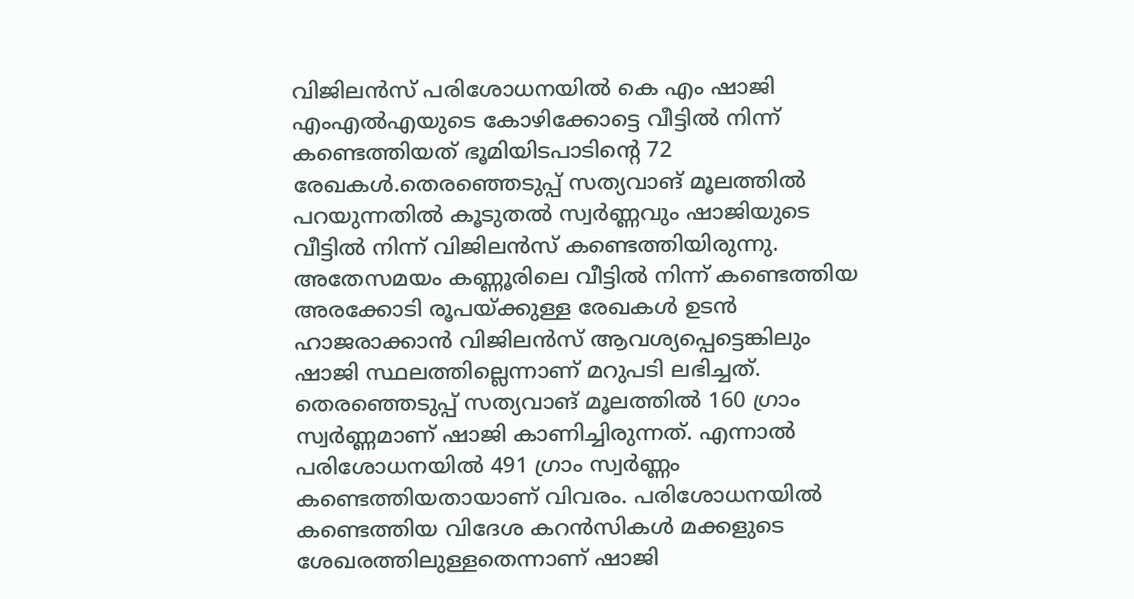വിജിലന്‍സ് പരിശോധനയില്‍ കെ എം ഷാജി എംഎല്‍എയുടെ കോഴിക്കോട്ടെ വീട്ടില്‍ നിന്ന് കണ്ടെത്തിയത് ഭൂമിയിടപാടിന്റെ 72 രേഖകള്‍.തെരഞ്ഞെടുപ്പ് സത്യവാങ് മൂലത്തില്‍ പറയുന്നതില്‍ കൂടുതല്‍ സ്വര്‍ണ്ണവും ഷാജിയുടെ വീട്ടില്‍ നിന്ന് വിജിലന്‍സ് കണ്ടെത്തിയിരുന്നു. അതേസമയം കണ്ണൂരിലെ വീട്ടില്‍ നിന്ന് കണ്ടെത്തിയ അരക്കോടി രൂപയ്ക്കുള്ള രേഖകള്‍ ഉടന്‍ ഹാജരാക്കാന്‍ വിജിലന്‍സ് ആവശ്യപ്പെട്ടെങ്കിലും ഷാജി സ്ഥലത്തില്ലെന്നാണ് മറുപടി ലഭിച്ചത്. തെരഞ്ഞെടുപ്പ് സത്യവാങ് മൂലത്തില്‍ 160 ഗ്രാം സ്വര്‍ണ്ണമാണ് ഷാജി കാണിച്ചിരുന്നത്. എന്നാല്‍ പരിശോധനയില്‍ 491 ഗ്രാം സ്വര്‍ണ്ണം കണ്ടെത്തിയതായാണ് വിവരം. പരിശോധനയില്‍ കണ്ടെത്തിയ വിദേശ കറന്‍സികള്‍ മക്കളുടെ ശേഖരത്തിലുള്ളതെന്നാണ് ഷാജി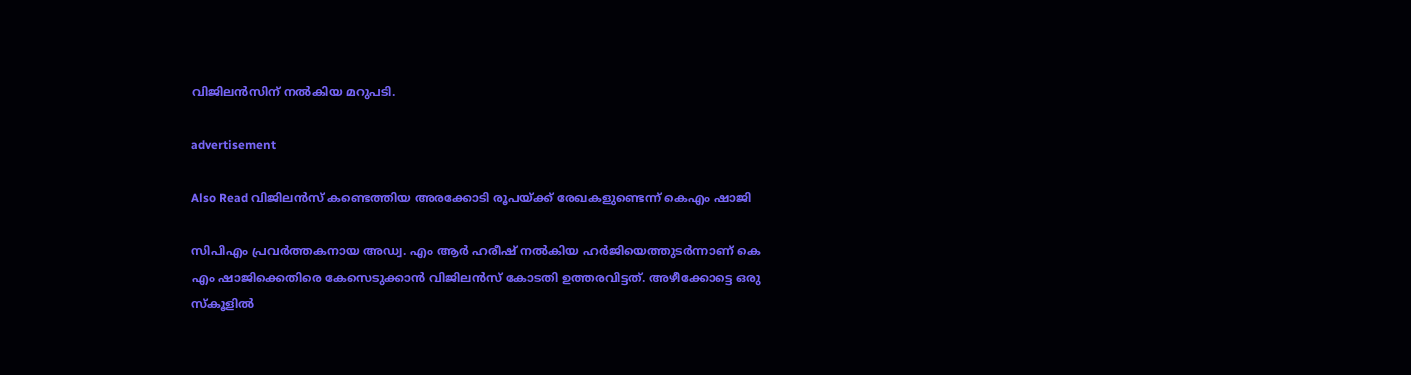വിജിലന്‍സിന് നല്‍കിയ മറുപടി.

advertisement

Also Read വിജിലൻസ് കണ്ടെത്തിയ അരക്കോടി രൂപയ്ക്ക് രേഖകളുണ്ടെന്ന് കെഎം ഷാജി

സിപിഎം പ്രവര്‍ത്തകനായ അഡ്വ. എം ആര്‍ ഹരീഷ് നല്‍കിയ ഹര്‍ജിയെത്തുടര്‍ന്നാണ് കെ എം ഷാജിക്കെതിരെ കേസെടുക്കാന്‍ വിജിലന്‍സ് കോടതി ഉത്തരവിട്ടത്. അഴീക്കോട്ടെ ഒരു സ്‌കൂളില്‍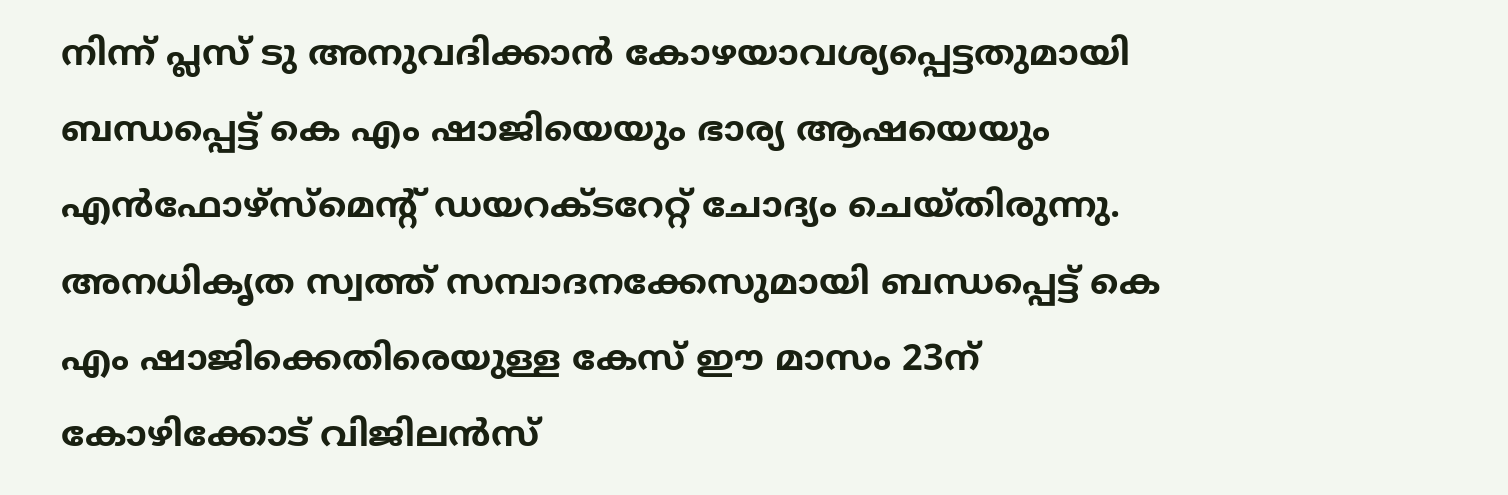നിന്ന് പ്ലസ് ടു അനുവദിക്കാന്‍ കോഴയാവശ്യപ്പെട്ടതുമായി ബന്ധപ്പെട്ട് കെ എം ഷാജിയെയും ഭാര്യ ആഷയെയും എന്‍ഫോഴ്‌സ്‌മെന്റ് ഡയറക്ടറേറ്റ് ചോദ്യം ചെയ്തിരുന്നു. അനധികൃത സ്വത്ത് സമ്പാദനക്കേസുമായി ബന്ധപ്പെട്ട് കെ എം ഷാജിക്കെതിരെയുള്ള കേസ് ഈ മാസം 23ന് കോഴിക്കോട് വിജിലന്‍സ്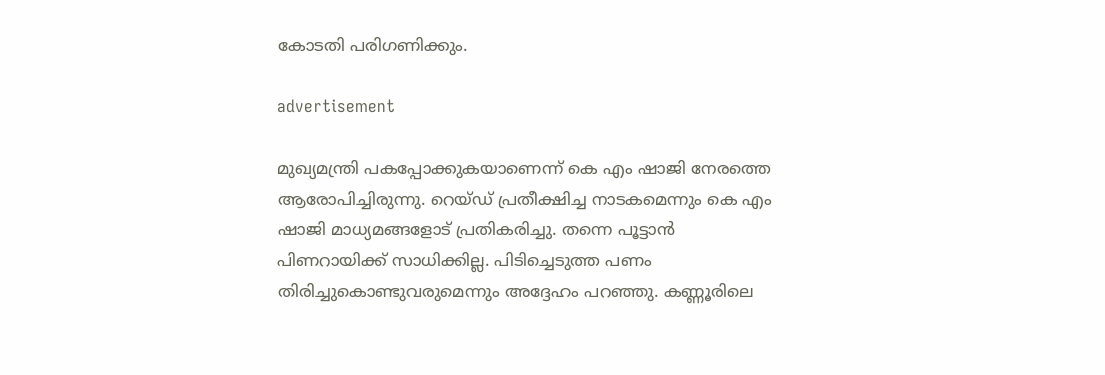കോടതി പരിഗണിക്കും.

advertisement

മുഖ്യമന്ത്രി പകപ്പോക്കുകയാണെന്ന് കെ എം ഷാജി നേരത്തെ ആരോപിച്ചിരുന്നു. റെയ്ഡ് പ്രതീക്ഷിച്ച നാടകമെന്നും കെ എം ഷാജി മാധ്യമങ്ങളോട് പ്രതികരിച്ചു. തന്നെ പൂട്ടാന്‍ പിണറായിക്ക് സാധിക്കില്ല. പിടിച്ചെടുത്ത പണം തിരിച്ചുകൊണ്ടുവരുമെന്നും അദ്ദേഹം പറഞ്ഞു. കണ്ണൂരിലെ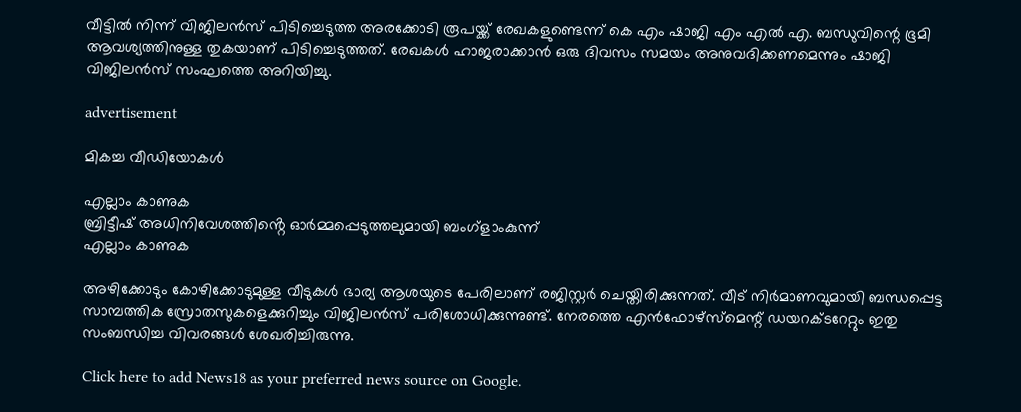വീട്ടില്‍ നിന്ന് വിജിലന്‍സ് പിടിച്ചെടുത്ത അരക്കോടി രൂപയ്ക്ക് രേഖകളുണ്ടെന്ന് കെ എം ഷാജി എം എല്‍ എ. ബന്ധുവിന്റെ ഭൂമി ആവശ്യത്തിനുള്ള തുകയാണ് പിടിച്ചെടുത്തത്. രേഖകള്‍ ഹാജരാക്കാന്‍ ഒരു ദിവസം സമയം അനുവദിക്കണമെന്നും ഷാജി വിജിലന്‍സ് സംഘത്തെ അറിയിച്ചു.

advertisement

മികച്ച വീഡിയോകൾ

എല്ലാം കാണുക
ബ്രിട്ടീഷ് അധിനിവേശത്തിൻ്റെ ഓർമ്മപ്പെടുത്തലുമായി ബംഗ്ളാംകുന്ന്
എല്ലാം കാണുക

അഴിക്കോടും കോഴിക്കോടുമുള്ള വീടുകള്‍ ഭാര്യ ആശയുടെ പേരിലാണ് രജിസ്റ്റര്‍ ചെയ്തിരിക്കുന്നത്. വീട് നിര്‍മാണവുമായി ബന്ധപ്പെട്ട സാമ്പത്തിക സ്രോതസുകളെക്കുറിച്ചും വിജിലന്‍സ് പരിശോധിക്കുന്നുണ്ട്. നേരത്തെ എന്‍ഫോഴ്‌സ്‌മെന്റ് ഡയറക്ടറേറ്റും ഇതു സംബന്ധിച്ച വിവരങ്ങള്‍ ശേഖരിച്ചിരുന്നു.

Click here to add News18 as your preferred news source on Google.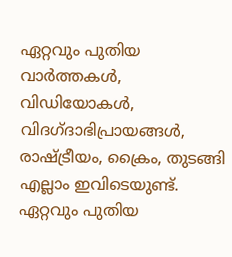ഏറ്റവും പുതിയ വാർത്തകൾ, വിഡിയോകൾ, വിദഗ്ദാഭിപ്രായങ്ങൾ, രാഷ്ട്രീയം, ക്രൈം, തുടങ്ങി എല്ലാം ഇവിടെയുണ്ട്. ഏറ്റവും പുതിയ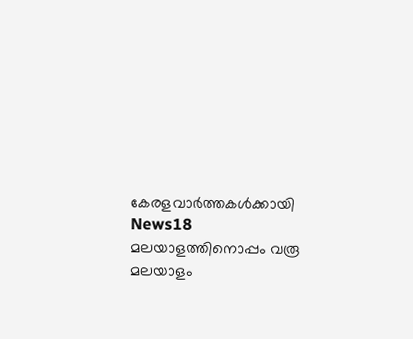കേരളവാർത്തകൾക്കായി News18 മലയാളത്തിനൊപ്പം വരൂ
മലയാളം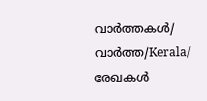വാർത്തകൾ/ വാർത്ത/Kerala/
രേഖകള്‍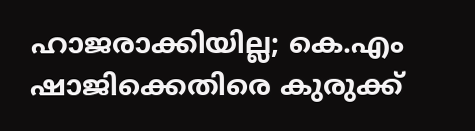ഹാജരാക്കിയില്ല; കെ.എം ഷാജിക്കെതിരെ കുരുക്ക്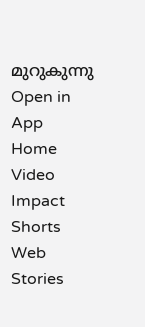മുറുകുന്നു
Open in App
Home
Video
Impact Shorts
Web Stories